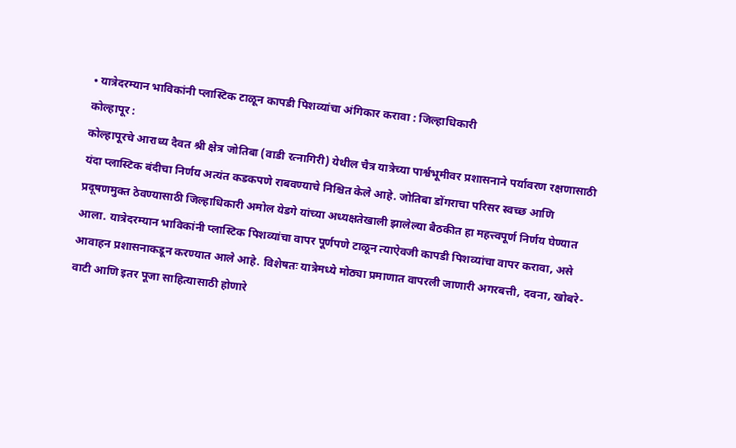• यात्रेदरम्यान भाविकांनी प्लास्टिक टाळून कापडी पिशव्यांचा अंगिकार करावा : जिल्हाधिकारी
कोल्हापूर :
कोल्हापूरचे आराध्य दैवत श्री क्षेत्र जोतिबा (वाडी रत्नागिरी) येथील चैत्र यात्रेच्या पार्श्वभूमीवर प्रशासनाने पर्यावरण रक्षणासाठी यंदा प्लास्टिक बंदीचा निर्णय अत्यंत कडकपणे राबवण्याचे निश्चित केले आहे. जोतिबा डोंगराचा परिसर स्वच्छ आणि प्रदूषणमुक्त ठेवण्यासाठी जिल्हाधिकारी अमोल येडगे यांच्या अध्यक्षतेखाली झालेल्या बैठकीत हा महत्त्वपूर्ण निर्णय घेण्यात आला. यात्रेदरम्यान भाविकांनी प्लास्टिक पिशव्यांचा वापर पूर्णपणे टाळून त्याऐवजी कापडी पिशव्यांचा वापर करावा, असे आवाहन प्रशासनाकडून करण्यात आले आहे. विशेषतः यात्रेमध्ये मोठ्या प्रमाणात वापरली जाणारी अगरबत्ती, दवना, खोबरे-वाटी आणि इतर पूजा साहित्यासाठी होणारे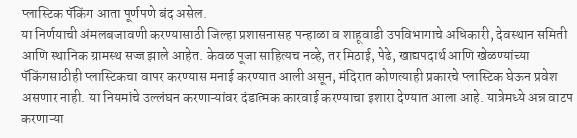प्लास्टिक पॅकिंग आता पूर्णपणे बंद असेल.
या निर्णयाची अंमलबजावणी करण्यासाठी जिल्हा प्रशासनासह पन्हाळा व शाहूवाडी उपविभागाचे अधिकारी, देवस्थान समिती आणि स्थानिक ग्रामस्थ सज्ज झाले आहेत. केवळ पूजा साहित्यच नव्हे, तर मिठाई, पेढे, खाद्यपदार्थ आणि खेळण्यांच्या पॅकिंगसाठीही प्लास्टिकचा वापर करण्यास मनाई करण्यात आली असून, मंदिरात कोणत्याही प्रकारचे प्लास्टिक घेऊन प्रवेश असणार नाही. या नियमांचे उल्लंघन करणाऱ्यांवर दंडात्मक कारवाई करण्याचा इशारा देण्यात आला आहे. यात्रेमध्ये अन्न वाटप करणाऱ्या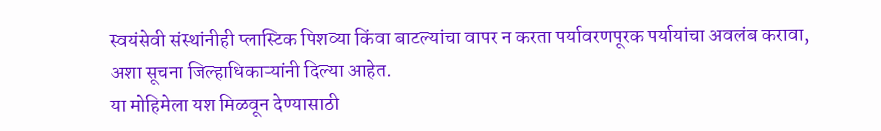स्वयंसेवी संस्थांनीही प्लास्टिक पिशव्या किंवा बाटल्यांचा वापर न करता पर्यावरणपूरक पर्यायांचा अवलंब करावा, अशा सूचना जिल्हाधिकाऱ्यांनी दिल्या आहेत.
या मोहिमेला यश मिळवून देण्यासाठी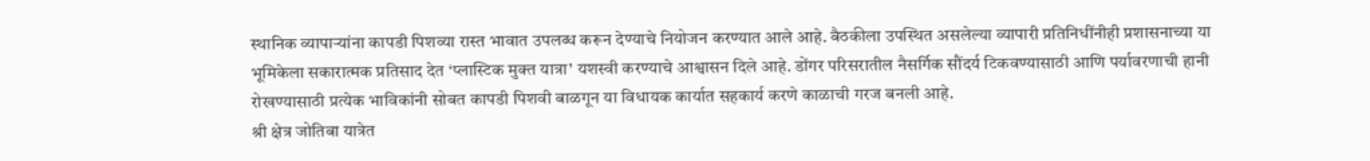स्थानिक व्यापाऱ्यांना कापडी पिशव्या रास्त भावात उपलब्ध करून देण्याचे नियोजन करण्यात आले आहे. बैठकीला उपस्थित असलेल्या व्यापारी प्रतिनिधींनीही प्रशासनाच्या या भूमिकेला सकारात्मक प्रतिसाद देत ‘प्लास्टिक मुक्त यात्रा’ यशस्वी करण्याचे आश्वासन दिले आहे. डोंगर परिसरातील नैसर्गिक सौंदर्य टिकवण्यासाठी आणि पर्यावरणाची हानी रोखण्यासाठी प्रत्येक भाविकांनी सोबत कापडी पिशवी बाळगून या विधायक कार्यात सहकार्य करणे काळाची गरज बनली आहे.
श्री क्षेत्र जोतिबा यात्रेत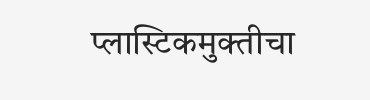प्लास्टिकमुक्तीचा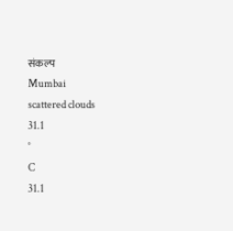संकल्प
Mumbai
scattered clouds
31.1
°
C
31.1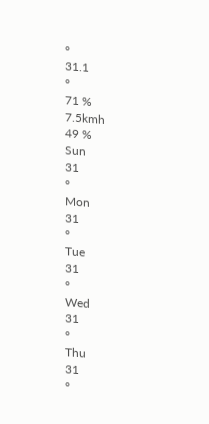°
31.1
°
71 %
7.5kmh
49 %
Sun
31
°
Mon
31
°
Tue
31
°
Wed
31
°
Thu
31
°